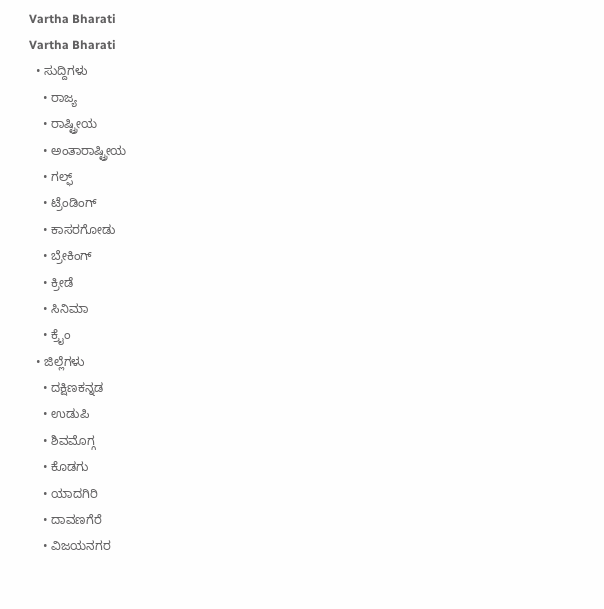Vartha Bharati
Vartha Bharati
  • ಸುದ್ದಿಗಳು
    • ರಾಜ್ಯ
    • ರಾಷ್ಟ್ರೀಯ
    • ಅಂತಾರಾಷ್ಟ್ರೀಯ
    • ಗಲ್ಫ್
    • ಟ್ರೆಂಡಿಂಗ್
    • ಕಾಸರಗೋಡು
    • ಬ್ರೇಕಿಂಗ್
    • ಕ್ರೀಡೆ
    • ಸಿನಿಮಾ
    • ಕ್ರೈಂ
  • ಜಿಲ್ಲೆಗಳು
    • ದಕ್ಷಿಣಕನ್ನಡ
    • ಉಡುಪಿ
    • ಶಿವಮೊಗ್ಗ
    • ಕೊಡಗು
    • ಯಾದಗಿರಿ
    • ದಾವಣಗೆರೆ
    • ವಿಜಯನಗರ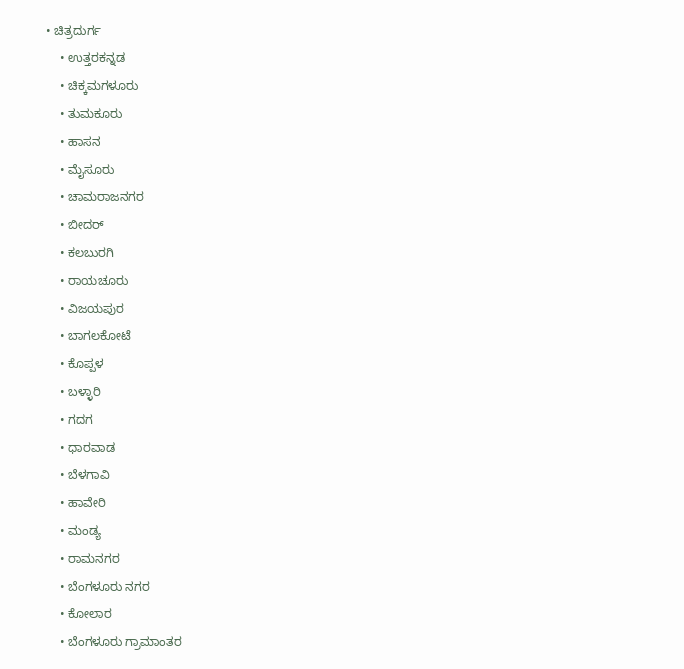• ಚಿತ್ರದುರ್ಗ
    • ಉತ್ತರಕನ್ನಡ
    • ಚಿಕ್ಕಮಗಳೂರು
    • ತುಮಕೂರು
    • ಹಾಸನ
    • ಮೈಸೂರು
    • ಚಾಮರಾಜನಗರ
    • ಬೀದರ್‌
    • ಕಲಬುರಗಿ
    • ರಾಯಚೂರು
    • ವಿಜಯಪುರ
    • ಬಾಗಲಕೋಟೆ
    • ಕೊಪ್ಪಳ
    • ಬಳ್ಳಾರಿ
    • ಗದಗ
    • ಧಾರವಾಡ‌
    • ಬೆಳಗಾವಿ
    • ಹಾವೇರಿ
    • ಮಂಡ್ಯ
    • ರಾಮನಗರ
    • ಬೆಂಗಳೂರು ನಗರ
    • ಕೋಲಾರ
    • ಬೆಂಗಳೂರು ಗ್ರಾಮಾಂತರ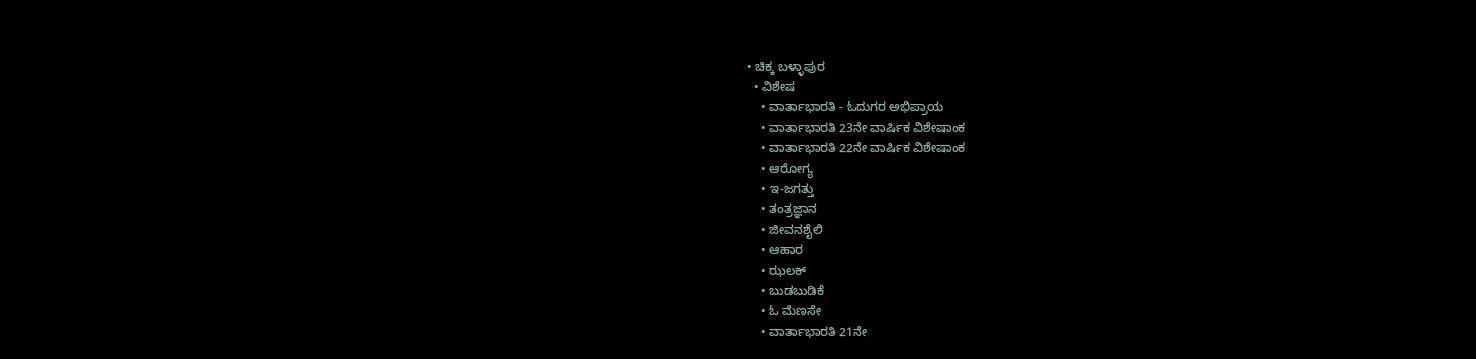• ಚಿಕ್ಕ ಬಳ್ಳಾಪುರ
  • ವಿಶೇಷ
    • ವಾರ್ತಾಭಾರತಿ - ಓದುಗರ ಅಭಿಪ್ರಾಯ
    • ವಾರ್ತಾಭಾರತಿ 23ನೇ ವಾರ್ಷಿಕ ವಿಶೇಷಾಂಕ
    • ವಾರ್ತಾಭಾರತಿ 22ನೇ ವಾರ್ಷಿಕ ವಿಶೇಷಾಂಕ
    • ಆರೋಗ್ಯ
    • ಇ-ಜಗತ್ತು
    • ತಂತ್ರಜ್ಞಾನ
    • ಜೀವನಶೈಲಿ
    • ಆಹಾರ
    • ಝಲಕ್
    • ಬುಡಬುಡಿಕೆ
    • ಓ ಮೆಣಸೇ
    • ವಾರ್ತಾಭಾರತಿ 21ನೇ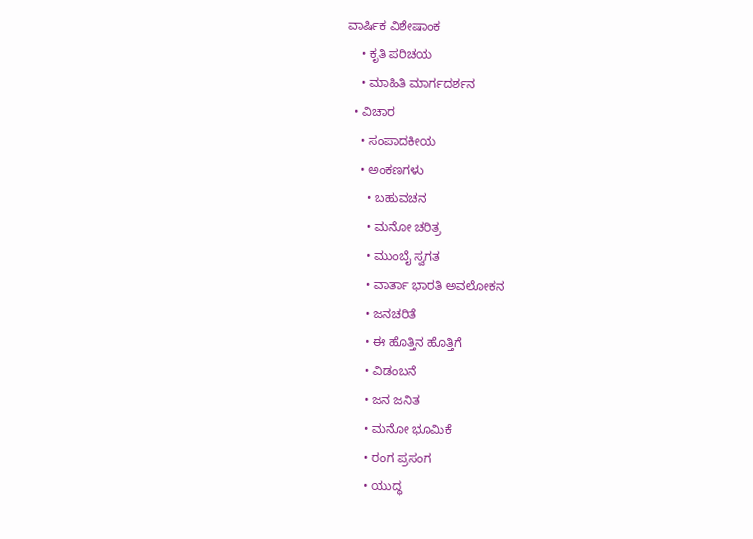ವಾರ್ಷಿಕ ವಿಶೇಷಾಂಕ
    • ಕೃತಿ ಪರಿಚಯ
    • ಮಾಹಿತಿ ಮಾರ್ಗದರ್ಶನ
  • ವಿಚಾರ
    • ಸಂಪಾದಕೀಯ
    • ಅಂಕಣಗಳು
      • ಬಹುವಚನ
      • ಮನೋ ಚರಿತ್ರ
      • ಮುಂಬೈ ಸ್ವಗತ
      • ವಾರ್ತಾ ಭಾರತಿ ಅವಲೋಕನ
      • ಜನಚರಿತೆ
      • ಈ ಹೊತ್ತಿನ ಹೊತ್ತಿಗೆ
      • ವಿಡಂಬನೆ
      • ಜನ ಜನಿತ
      • ಮನೋ ಭೂಮಿಕೆ
      • ರಂಗ ಪ್ರಸಂಗ
      • ಯುದ್ಧ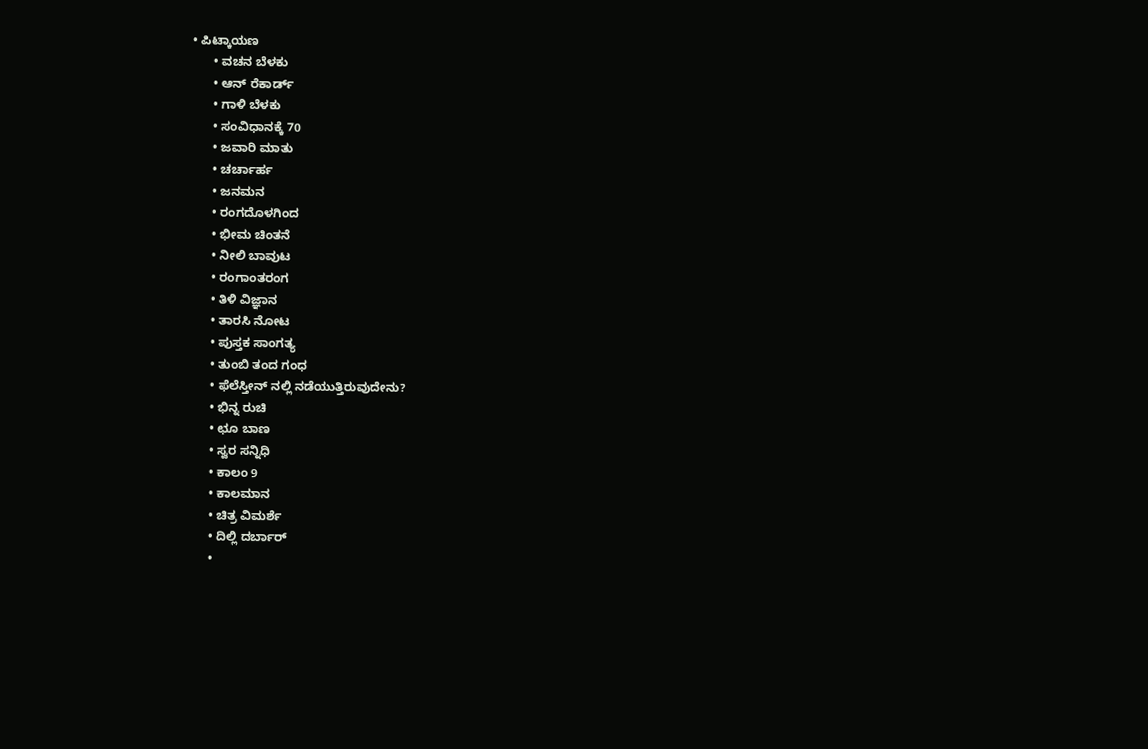• ಪಿಟ್ಕಾಯಣ
      • ವಚನ ಬೆಳಕು
      • ಆನ್ ರೆಕಾರ್ಡ್
      • ಗಾಳಿ ಬೆಳಕು
      • ಸಂವಿಧಾನಕ್ಕೆ 70
      • ಜವಾರಿ ಮಾತು
      • ಚರ್ಚಾರ್ಹ
      • ಜನಮನ
      • ರಂಗದೊಳಗಿಂದ
      • ಭೀಮ ಚಿಂತನೆ
      • ನೀಲಿ ಬಾವುಟ
      • ರಂಗಾಂತರಂಗ
      • ತಿಳಿ ವಿಜ್ಞಾನ
      • ತಾರಸಿ ನೋಟ
      • ಪುಸ್ತಕ ಸಾಂಗತ್ಯ
      • ತುಂಬಿ ತಂದ ಗಂಧ
      • ಫೆಲೆಸ್ತೀನ್ ‌ನಲ್ಲಿ ನಡೆಯುತ್ತಿರುವುದೇನು?
      • ಭಿನ್ನ ರುಚಿ
      • ಛೂ ಬಾಣ
      • ಸ್ವರ ಸನ್ನಿಧಿ
      • ಕಾಲಂ 9
      • ಕಾಲಮಾನ
      • ಚಿತ್ರ ವಿಮರ್ಶೆ
      • ದಿಲ್ಲಿ ದರ್ಬಾರ್
      •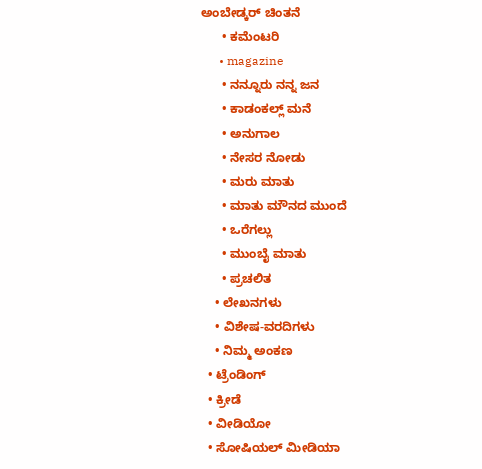ಅಂಬೇಡ್ಕರ್ ಚಿಂತನೆ
      • ಕಮೆಂಟರಿ
      • magazine
      • ನನ್ನೂರು ನನ್ನ ಜನ
      • ಕಾಡಂಕಲ್ಲ್ ಮನೆ
      • ಅನುಗಾಲ
      • ನೇಸರ ನೋಡು
      • ಮರು ಮಾತು
      • ಮಾತು ಮೌನದ ಮುಂದೆ
      • ಒರೆಗಲ್ಲು
      • ಮುಂಬೈ ಮಾತು
      • ಪ್ರಚಲಿತ
    • ಲೇಖನಗಳು
    • ವಿಶೇಷ-ವರದಿಗಳು
    • ನಿಮ್ಮ ಅಂಕಣ
  • ಟ್ರೆಂಡಿಂಗ್
  • ಕ್ರೀಡೆ
  • ವೀಡಿಯೋ
  • ಸೋಷಿಯಲ್ ಮೀಡಿಯಾ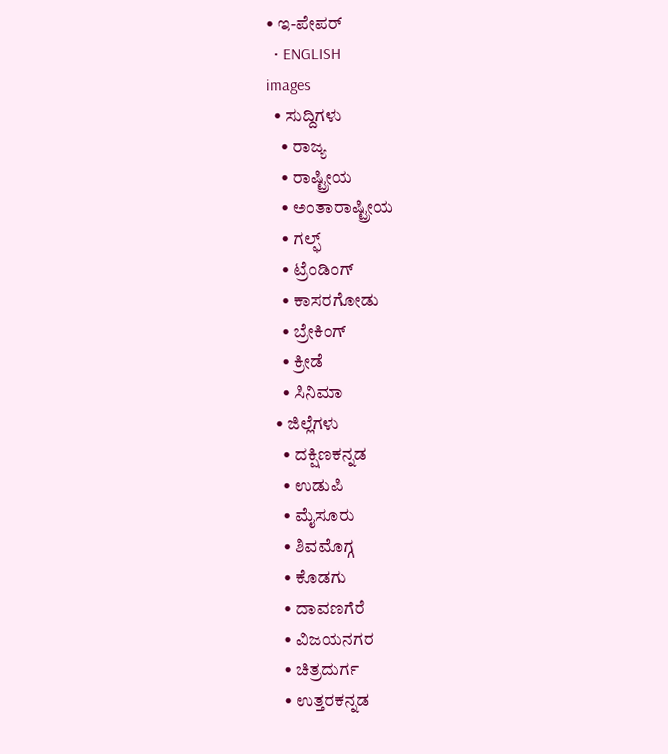• ಇ-ಪೇಪರ್
  • ENGLISH
images
  • ಸುದ್ದಿಗಳು
    • ರಾಜ್ಯ
    • ರಾಷ್ಟ್ರೀಯ
    • ಅಂತಾರಾಷ್ಟ್ರೀಯ
    • ಗಲ್ಫ್
    • ಟ್ರೆಂಡಿಂಗ್
    • ಕಾಸರಗೋಡು
    • ಬ್ರೇಕಿಂಗ್
    • ಕ್ರೀಡೆ
    • ಸಿನಿಮಾ
  • ಜಿಲ್ಲೆಗಳು
    • ದಕ್ಷಿಣಕನ್ನಡ
    • ಉಡುಪಿ
    • ಮೈಸೂರು
    • ಶಿವಮೊಗ್ಗ
    • ಕೊಡಗು
    • ದಾವಣಗೆರೆ
    • ವಿಜಯನಗರ
    • ಚಿತ್ರದುರ್ಗ
    • ಉತ್ತರಕನ್ನಡ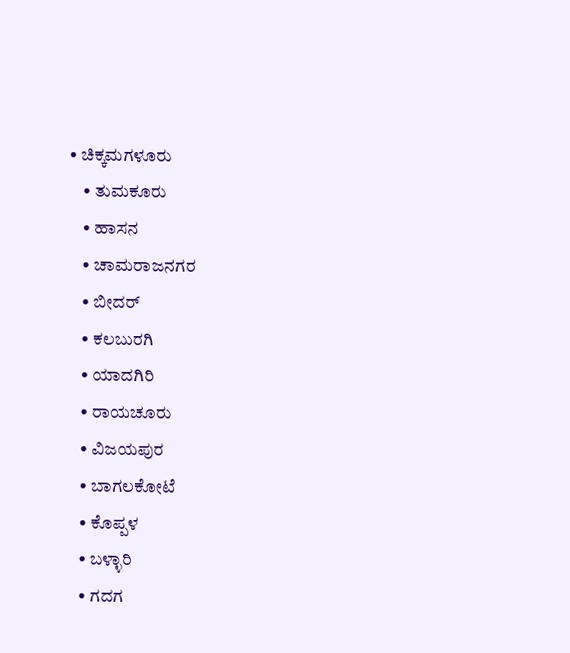• ಚಿಕ್ಕಮಗಳೂರು
    • ತುಮಕೂರು
    • ಹಾಸನ
    • ಚಾಮರಾಜನಗರ
    • ಬೀದರ್‌
    • ಕಲಬುರಗಿ
    • ಯಾದಗಿರಿ
    • ರಾಯಚೂರು
    • ವಿಜಯಪುರ
    • ಬಾಗಲಕೋಟೆ
    • ಕೊಪ್ಪಳ
    • ಬಳ್ಳಾರಿ
    • ಗದಗ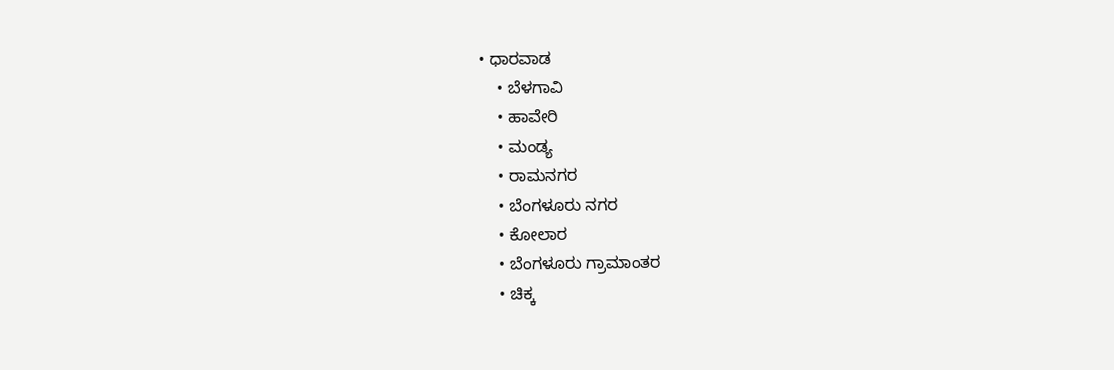• ಧಾರವಾಡ
    • ಬೆಳಗಾವಿ
    • ಹಾವೇರಿ
    • ಮಂಡ್ಯ
    • ರಾಮನಗರ
    • ಬೆಂಗಳೂರು ನಗರ
    • ಕೋಲಾರ
    • ಬೆಂಗಳೂರು ಗ್ರಾಮಾಂತರ
    • ಚಿಕ್ಕ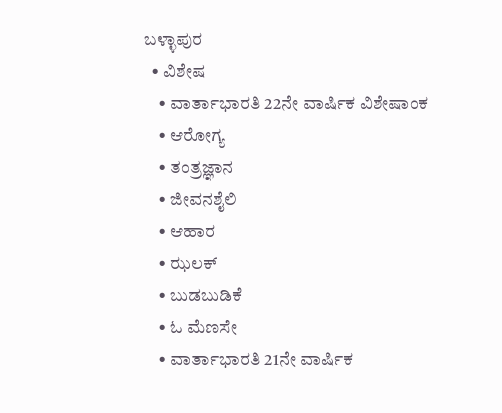ಬಳ್ಳಾಪುರ
  • ವಿಶೇಷ
    • ವಾರ್ತಾಭಾರತಿ 22ನೇ ವಾರ್ಷಿಕ ವಿಶೇಷಾಂಕ
    • ಆರೋಗ್ಯ
    • ತಂತ್ರಜ್ಞಾನ
    • ಜೀವನಶೈಲಿ
    • ಆಹಾರ
    • ಝಲಕ್
    • ಬುಡಬುಡಿಕೆ
    • ಓ ಮೆಣಸೇ
    • ವಾರ್ತಾಭಾರತಿ 21ನೇ ವಾರ್ಷಿಕ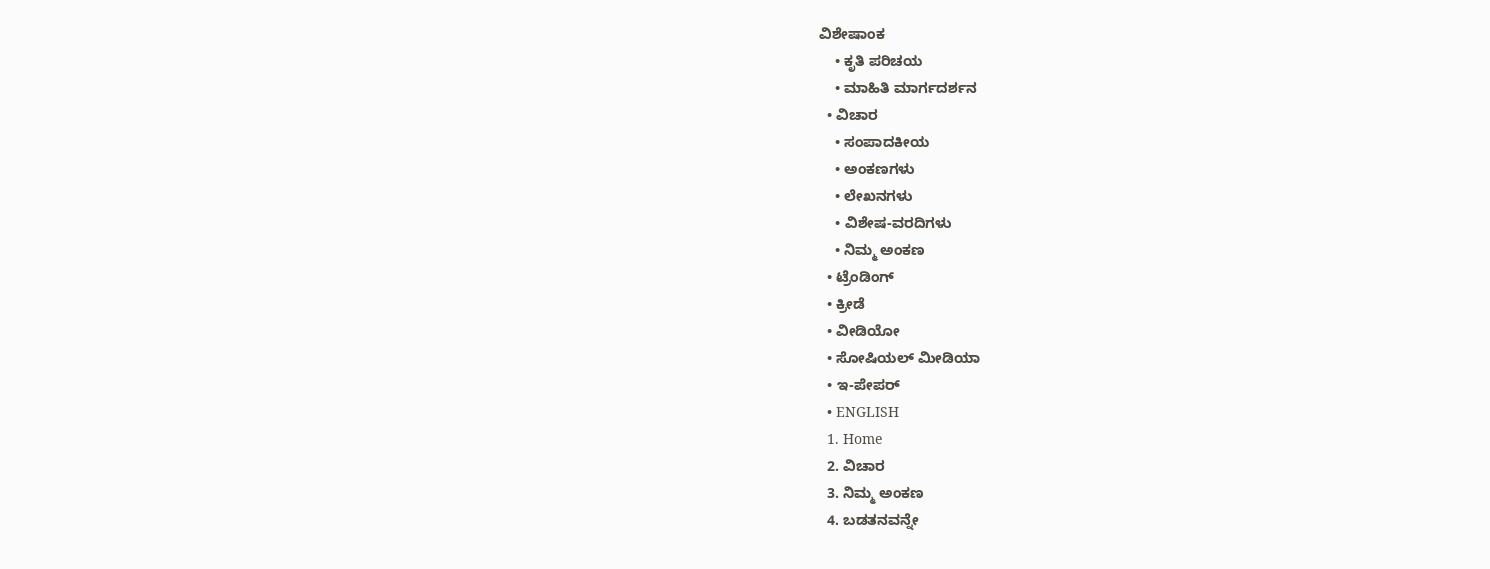ವಿಶೇಷಾಂಕ
    • ಕೃತಿ ಪರಿಚಯ
    • ಮಾಹಿತಿ ಮಾರ್ಗದರ್ಶನ
  • ವಿಚಾರ
    • ಸಂಪಾದಕೀಯ
    • ಅಂಕಣಗಳು
    • ಲೇಖನಗಳು
    • ವಿಶೇಷ-ವರದಿಗಳು
    • ನಿಮ್ಮ ಅಂಕಣ
  • ಟ್ರೆಂಡಿಂಗ್
  • ಕ್ರೀಡೆ
  • ವೀಡಿಯೋ
  • ಸೋಷಿಯಲ್ ಮೀಡಿಯಾ
  • ಇ-ಪೇಪರ್
  • ENGLISH
  1. Home
  2. ವಿಚಾರ
  3. ನಿಮ್ಮ ಅಂಕಣ
  4. ಬಡತನವನ್ನೇ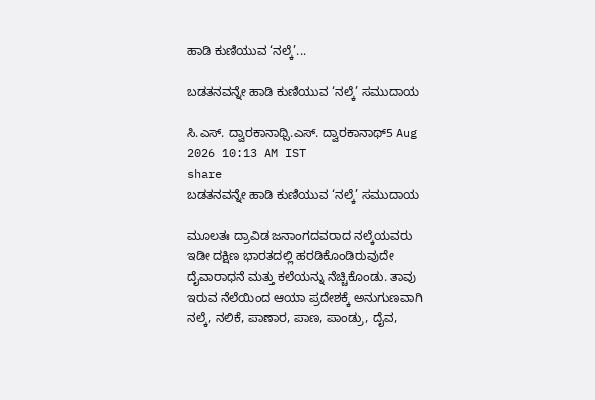ಹಾಡಿ ಕುಣಿಯುವ ‘ನಲ್ಕೆ’...

ಬಡತನವನ್ನೇ ಹಾಡಿ ಕುಣಿಯುವ ‘ನಲ್ಕೆ’ ಸಮುದಾಯ

ಸಿ.ಎಸ್. ದ್ವಾರಕಾನಾಥ್ಸಿ.ಎಸ್. ದ್ವಾರಕಾನಾಥ್5 Aug 2026 10:13 AM IST
share
ಬಡತನವನ್ನೇ ಹಾಡಿ ಕುಣಿಯುವ ‘ನಲ್ಕೆ’ ಸಮುದಾಯ

ಮೂಲತಃ ದ್ರಾವಿಡ ಜನಾಂಗದವರಾದ ನಲ್ಕೆಯವರು ಇಡೀ ದಕ್ಷಿಣ ಭಾರತದಲ್ಲಿ ಹರಡಿಕೊಂಡಿರುವುದೇ ದೈವಾರಾಧನೆ ಮತ್ತು ಕಲೆಯನ್ನು ನೆಚ್ಚಿಕೊಂಡು. ತಾವು ಇರುವ ನೆಲೆಯಿಂದ ಆಯಾ ಪ್ರದೇಶಕ್ಕೆ ಅನುಗುಣವಾಗಿ ನಲ್ಕೆ, ನಲಿಕೆ, ಪಾಣಾರ, ಪಾಣ, ಪಾಂಡ್ರು, ದೈವ,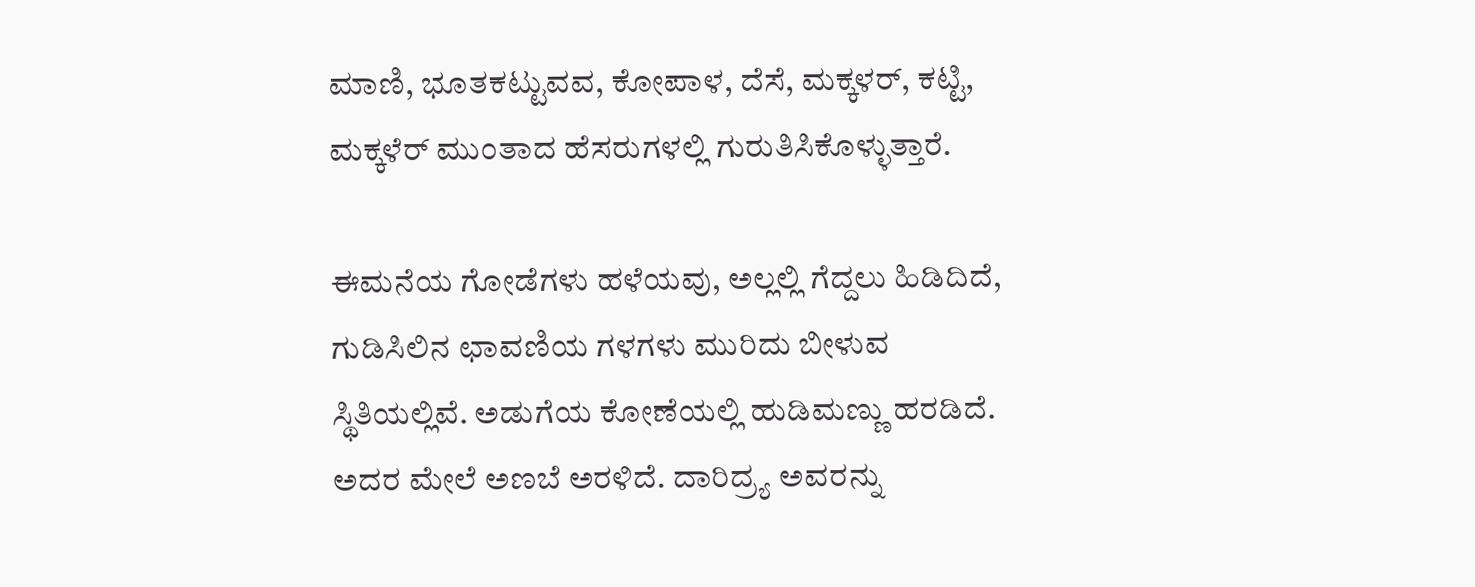ಮಾಣಿ, ಭೂತಕಟ್ಟುವವ, ಕೋಪಾಳ, ದೆಸೆ, ಮಕ್ಕಳರ್, ಕಟ್ಟಿ, ಮಕ್ಕಳೆರ್ ಮುಂತಾದ ಹೆಸರುಗಳಲ್ಲಿ ಗುರುತಿಸಿಕೊಳ್ಳುತ್ತಾರೆ.

ಈಮನೆಯ ಗೋಡೆಗಳು ಹಳೆಯವು, ಅಲ್ಲಲ್ಲಿ ಗೆದ್ದಲು ಹಿಡಿದಿದೆ, ಗುಡಿಸಿಲಿನ ಛಾವಣಿಯ ಗಳಗಳು ಮುರಿದು ಬೀಳುವ ಸ್ಥಿತಿಯಲ್ಲಿವೆ. ಅಡುಗೆಯ ಕೋಣೆಯಲ್ಲಿ ಹುಡಿಮಣ್ಣು ಹರಡಿದೆ. ಅದರ ಮೇಲೆ ಅಣಬೆ ಅರಳಿದೆ. ದಾರಿದ್ರ್ಯ ಅವರನ್ನು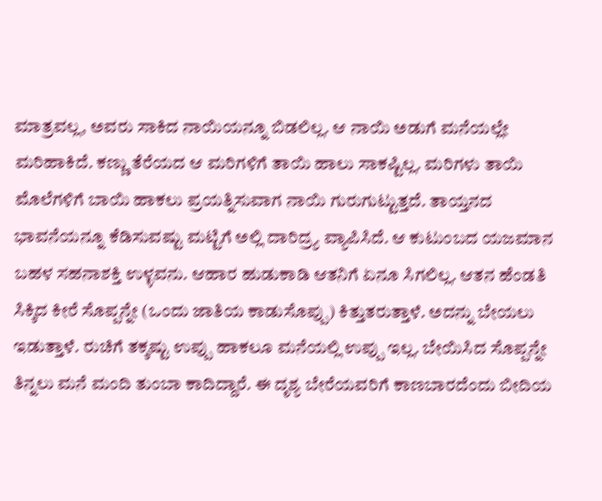ಮಾತ್ರವಲ್ಲ, ಅವರು ಸಾಕಿದ ನಾಯಿಯನ್ನೂ ಬಿಡಲಿಲ್ಲ. ಆ ನಾಯಿ ಅಡುಗೆ ಮನೆಯಲ್ಲೇ ಮರಿಹಾಕಿದೆ. ಕಣ್ಣು ತೆರೆಯದ ಆ ಮರಿಗಳಿಗೆ ತಾಯಿ ಹಾಲು ಸಾಕಷ್ಟಿಲ್ಲ. ಮರಿಗಳು ತಾಯಿ ಮೊಲೆಗಳಿಗೆ ಬಾಯಿ ಹಾಕಲು ಪ್ರಯತ್ನಿಸುವಾಗ ನಾಯಿ ಗುರುಗುಟ್ಟುತ್ತದೆ. ತಾಯ್ತನದ ಭಾವನೆಯನ್ನೂ ಕೆಡಿಸುವಷ್ಟು ಮಟ್ಟಿಗೆ ಅಲ್ಲಿ ದಾರಿದ್ರ್ಯ ವ್ಯಾಪಿಸಿದೆ. ಆ ಕುಟುಂಬದ ಯಜಮಾನ ಬಹಳ ಸಹನಾಶಕ್ತಿ ಉಳ್ಳವನು. ಆಹಾರ ಹುಡುಕಾಡಿ ಆತನಿಗೆ ಏನೂ ಸಿಗಲಿಲ್ಲ. ಆತನ ಹೆಂಡತಿ ಸಿಕ್ಕಿದ ಕೀರೆ ಸೊಪ್ಪನ್ನೇ (ಒಂದು ಜಾತಿಯ ಕಾಡುಸೊಪ್ಪು) ಕಿತ್ತುತರುತ್ತಾಳೆ. ಅದನ್ನು ಬೇಯಲು ಇಡುತ್ತಾಳೆ. ರುಚಿಗೆ ತಕ್ಕಷ್ಟು ಉಪ್ಪು ಹಾಕಲೂ ಮನೆಯಲ್ಲಿ ಉಪ್ಪು ಇಲ್ಲ. ಬೇಯಿಸಿದ ಸೊಪ್ಪನ್ನೇ ತಿನ್ನಲು ಮನೆ ಮಂದಿ ತುಂಬಾ ಕಾದಿದ್ದಾರೆ. ಈ ದೃಶ್ಯ ಬೇರೆಯವರಿಗೆ ಕಾಣಬಾರದೆಂದು ಬೀದಿಯ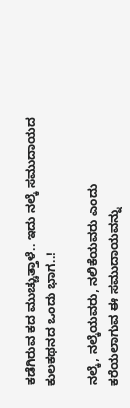ಕಡೆಗಿರುವ ಕದ ಮುಚ್ಚುತ್ತಾಳೆ.. ಇದು ನಲ್ಕೆ ಸಮುದಾಯದ ಕುಲಕಥನದ ಒಂದು ಭಾಗ..!

ನಲ್ಕೆ, ನಲ್ಕೆಯವರು, ನಲಿಕೆಯವರು ಎಂದು ಕರೆಯಲಾಗುವ ಈ ಸಮುದಾಯವನ್ನು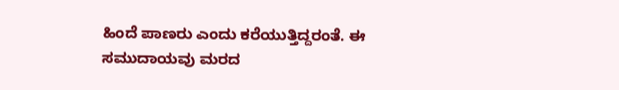ಹಿಂದೆ ಪಾಣರು ಎಂದು ಕರೆಯುತ್ತಿದ್ದರಂತೆ. ಈ ಸಮುದಾಯವು ಮರದ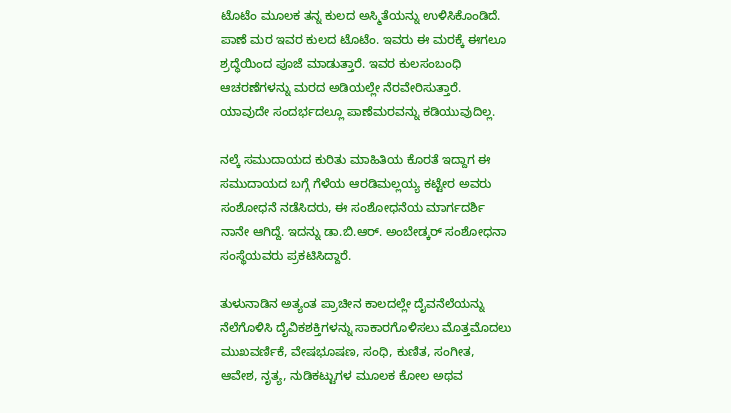ಟೊಟೆಂ ಮೂಲಕ ತನ್ನ ಕುಲದ ಅಸ್ಮಿತೆಯನ್ನು ಉಳಿಸಿಕೊಂಡಿದೆ. ಪಾಣೆ ಮರ ಇವರ ಕುಲದ ಟೊಟೆಂ. ಇವರು ಈ ಮರಕ್ಕೆ ಈಗಲೂ ಶ್ರದ್ಧೆಯಿಂದ ಪೂಜೆ ಮಾಡುತ್ತಾರೆ. ಇವರ ಕುಲಸಂಬಂಧಿ ಆಚರಣೆಗಳನ್ನು ಮರದ ಅಡಿಯಲ್ಲೇ ನೆರವೇರಿಸುತ್ತಾರೆ. ಯಾವುದೇ ಸಂದರ್ಭದಲ್ಲೂ ಪಾಣೆಮರವನ್ನು ಕಡಿಯುವುದಿಲ್ಲ.

ನಲ್ಕೆ ಸಮುದಾಯದ ಕುರಿತು ಮಾಹಿತಿಯ ಕೊರತೆ ಇದ್ದಾಗ ಈ ಸಮುದಾಯದ ಬಗ್ಗೆ ಗೆಳೆಯ ಆರಡಿಮಲ್ಲಯ್ಯ ಕಟ್ಟೇರ ಅವರು ಸಂಶೋಧನೆ ನಡೆಸಿದರು, ಈ ಸಂಶೋಧನೆಯ ಮಾರ್ಗದರ್ಶಿ ನಾನೇ ಆಗಿದ್ದೆ. ಇದನ್ನು ಡಾ.ಬಿ.ಆರ್. ಅಂಬೇಡ್ಕರ್ ಸಂಶೋಧನಾ ಸಂಸ್ಥೆಯವರು ಪ್ರಕಟಿಸಿದ್ದಾರೆ.

ತುಳುನಾಡಿನ ಅತ್ಯಂತ ಪ್ರಾಚೀನ ಕಾಲದಲ್ಲೇ ದೈವನೆಲೆಯನ್ನು ನೆಲೆಗೊಳಿಸಿ ದೈವಿಕಶಕ್ತಿಗಳನ್ನು ಸಾಕಾರಗೊಳಿಸಲು ಮೊತ್ತಮೊದಲು ಮುಖವರ್ಣಿಕೆ, ವೇಷಭೂಷಣ, ಸಂಧಿ, ಕುಣಿತ, ಸಂಗೀತ, ಆವೇಶ, ನೃತ್ಯ, ನುಡಿಕಟ್ಟುಗಳ ಮೂಲಕ ಕೋಲ ಅಥವ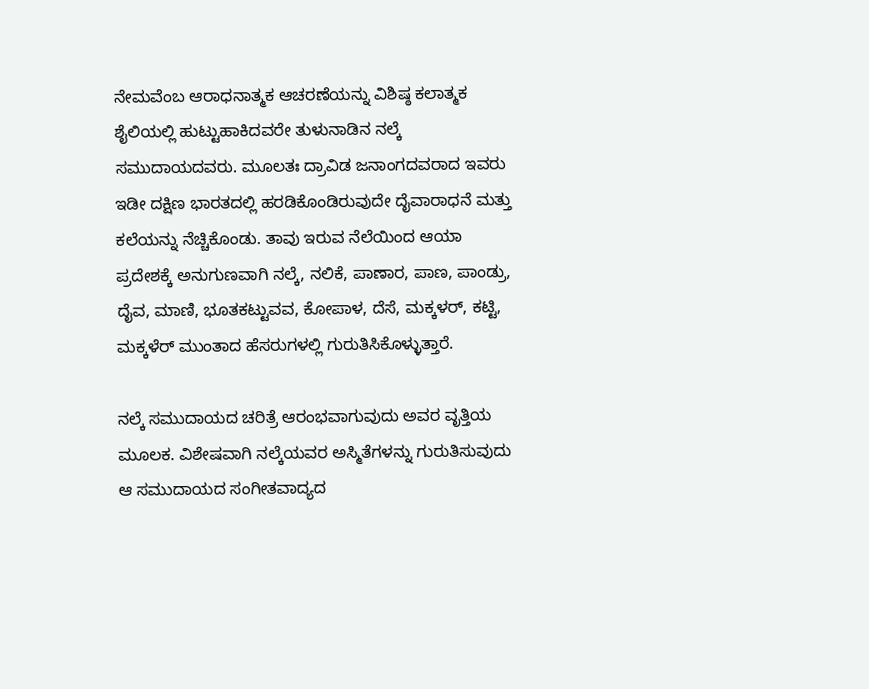ನೇಮವೆಂಬ ಆರಾಧನಾತ್ಮಕ ಆಚರಣೆಯನ್ನು ವಿಶಿಷ್ಠ ಕಲಾತ್ಮಕ ಶೈಲಿಯಲ್ಲಿ ಹುಟ್ಟುಹಾಕಿದವರೇ ತುಳುನಾಡಿನ ನಲ್ಕೆ ಸಮುದಾಯದವರು. ಮೂಲತಃ ದ್ರಾವಿಡ ಜನಾಂಗದವರಾದ ಇವರು ಇಡೀ ದಕ್ಷಿಣ ಭಾರತದಲ್ಲಿ ಹರಡಿಕೊಂಡಿರುವುದೇ ದೈವಾರಾಧನೆ ಮತ್ತು ಕಲೆಯನ್ನು ನೆಚ್ಚಿಕೊಂಡು. ತಾವು ಇರುವ ನೆಲೆಯಿಂದ ಆಯಾ ಪ್ರದೇಶಕ್ಕೆ ಅನುಗುಣವಾಗಿ ನಲ್ಕೆ, ನಲಿಕೆ, ಪಾಣಾರ, ಪಾಣ, ಪಾಂಡ್ರು, ದೈವ, ಮಾಣಿ, ಭೂತಕಟ್ಟುವವ, ಕೋಪಾಳ, ದೆಸೆ, ಮಕ್ಕಳರ್, ಕಟ್ಟಿ, ಮಕ್ಕಳೆರ್ ಮುಂತಾದ ಹೆಸರುಗಳಲ್ಲಿ ಗುರುತಿಸಿಕೊಳ್ಳುತ್ತಾರೆ.

ನಲ್ಕೆ ಸಮುದಾಯದ ಚರಿತ್ರೆ ಆರಂಭವಾಗುವುದು ಅವರ ವೃತ್ತಿಯ ಮೂಲಕ. ವಿಶೇಷವಾಗಿ ನಲ್ಕೆಯವರ ಅಸ್ಮಿತೆಗಳನ್ನು ಗುರುತಿಸುವುದು ಆ ಸಮುದಾಯದ ಸಂಗೀತವಾದ್ಯದ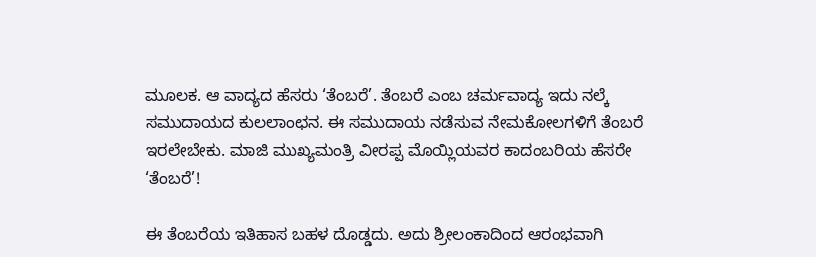ಮೂಲಕ. ಆ ವಾದ್ಯದ ಹೆಸರು ‘ತೆಂಬರೆ’. ತೆಂಬರೆ ಎಂಬ ಚರ್ಮವಾದ್ಯ ಇದು ನಲ್ಕೆ ಸಮುದಾಯದ ಕುಲಲಾಂಛನ. ಈ ಸಮುದಾಯ ನಡೆಸುವ ನೇಮಕೋಲಗಳಿಗೆ ತೆಂಬರೆ ಇರಲೇಬೇಕು. ಮಾಜಿ ಮುಖ್ಯಮಂತ್ರಿ ವೀರಪ್ಪ ಮೊಯ್ಲಿಯವರ ಕಾದಂಬರಿಯ ಹೆಸರೇ ‘ತೆಂಬರೆ’!

ಈ ತೆಂಬರೆಯ ಇತಿಹಾಸ ಬಹಳ ದೊಡ್ಡದು. ಅದು ಶ್ರೀಲಂಕಾದಿಂದ ಆರಂಭವಾಗಿ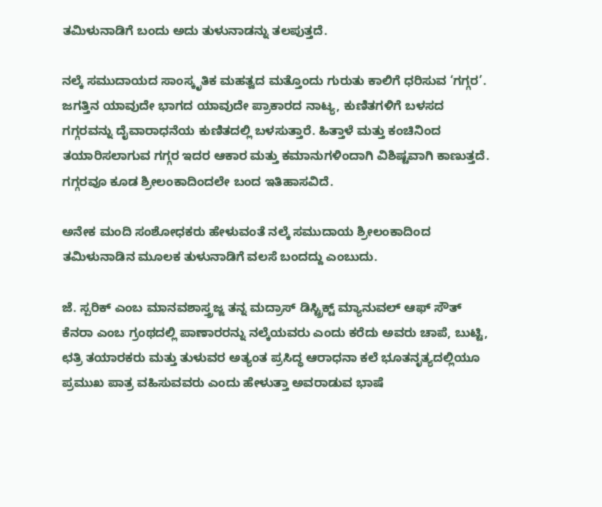ತಮಿಳುನಾಡಿಗೆ ಬಂದು ಅದು ತುಳುನಾಡನ್ನು ತಲಪುತ್ತದೆ.

ನಲ್ಕೆ ಸಮುದಾಯದ ಸಾಂಸ್ಕೃತಿಕ ಮಹತ್ವದ ಮತ್ತೊಂದು ಗುರುತು ಕಾಲಿಗೆ ಧರಿಸುವ ‘ಗಗ್ಗರ’. ಜಗತ್ತಿನ ಯಾವುದೇ ಭಾಗದ ಯಾವುದೇ ಪ್ರಾಕಾರದ ನಾಟ್ಯ, ಕುಣಿತಗಳಿಗೆ ಬಳಸದ ಗಗ್ಗರವನ್ನು ದೈವಾರಾಧನೆಯ ಕುಣಿತದಲ್ಲಿ ಬಳಸುತ್ತಾರೆ. ಹಿತ್ತಾಳೆ ಮತ್ತು ಕಂಚಿನಿಂದ ತಯಾರಿಸಲಾಗುವ ಗಗ್ಗರ ಇದರ ಆಕಾರ ಮತ್ತು ಕಮಾನುಗಳಿಂದಾಗಿ ವಿಶಿಷ್ಟವಾಗಿ ಕಾಣುತ್ತದೆ. ಗಗ್ಗರವೂ ಕೂಡ ಶ್ರೀಲಂಕಾದಿಂದಲೇ ಬಂದ ಇತಿಹಾಸವಿದೆ.

ಅನೇಕ ಮಂದಿ ಸಂಶೋಧಕರು ಹೇಳುವಂತೆ ನಲ್ಕೆ ಸಮುದಾಯ ಶ್ರೀಲಂಕಾದಿಂದ ತಮಿಳುನಾಡಿನ ಮೂಲಕ ತುಳುನಾಡಿಗೆ ವಲಸೆ ಬಂದದ್ದು ಎಂಬುದು.

ಜೆ. ಸ್ಪರಿಕ್ ಎಂಬ ಮಾನವಶಾಸ್ತ್ರಜ್ಜ ತನ್ನ ಮದ್ರಾಸ್ ಡಿಸ್ಟ್ರಿಕ್ಟ್ ಮ್ಯಾನುವಲ್ ಆಫ್ ಸೌತ್ ಕೆನರಾ ಎಂಬ ಗ್ರಂಥದಲ್ಲಿ ಪಾಣಾರರನ್ನು ನಲ್ಕೆಯವರು ಎಂದು ಕರೆದು ಅವರು ಚಾಪೆ, ಬುಟ್ಟಿ, ಛತ್ರಿ ತಯಾರಕರು ಮತ್ತು ತುಳುವರ ಅತ್ಯಂತ ಪ್ರಸಿದ್ಧ ಆರಾಧನಾ ಕಲೆ ಭೂತನೃತ್ಯದಲ್ಲಿಯೂ ಪ್ರಮುಖ ಪಾತ್ರ ವಹಿಸುವವರು ಎಂದು ಹೇಳುತ್ತಾ ಅವರಾಡುವ ಭಾಷೆ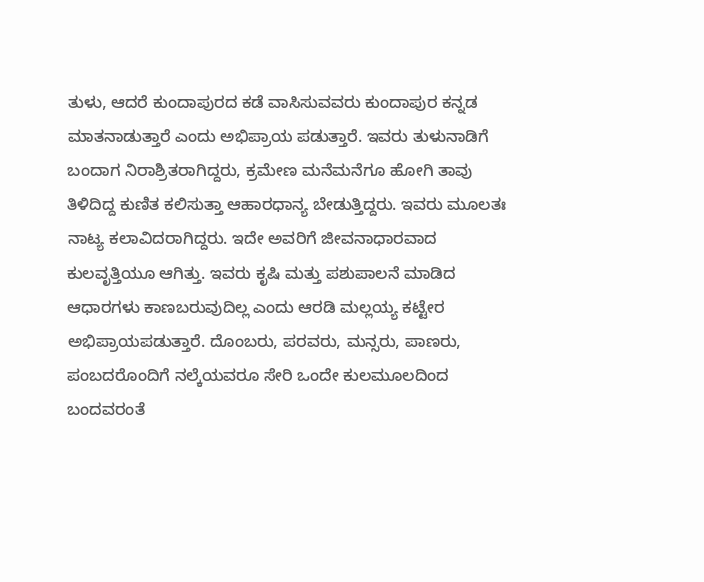ತುಳು, ಆದರೆ ಕುಂದಾಪುರದ ಕಡೆ ವಾಸಿಸುವವರು ಕುಂದಾಪುರ ಕನ್ನಡ ಮಾತನಾಡುತ್ತಾರೆ ಎಂದು ಅಭಿಪ್ರಾಯ ಪಡುತ್ತಾರೆ. ಇವರು ತುಳುನಾಡಿಗೆ ಬಂದಾಗ ನಿರಾಶ್ರಿತರಾಗಿದ್ದರು, ಕ್ರಮೇಣ ಮನೆಮನೆಗೂ ಹೋಗಿ ತಾವು ತಿಳಿದಿದ್ದ ಕುಣಿತ ಕಲಿಸುತ್ತಾ ಆಹಾರಧಾನ್ಯ ಬೇಡುತ್ತಿದ್ದರು. ಇವರು ಮೂಲತಃ ನಾಟ್ಯ ಕಲಾವಿದರಾಗಿದ್ದರು. ಇದೇ ಅವರಿಗೆ ಜೀವನಾಧಾರವಾದ ಕುಲವೃತ್ತಿಯೂ ಆಗಿತ್ತು. ಇವರು ಕೃಷಿ ಮತ್ತು ಪಶುಪಾಲನೆ ಮಾಡಿದ ಆಧಾರಗಳು ಕಾಣಬರುವುದಿಲ್ಲ ಎಂದು ಆರಡಿ ಮಲ್ಲಯ್ಯ ಕಟ್ಟೇರ ಅಭಿಪ್ರಾಯಪಡುತ್ತಾರೆ. ದೊಂಬರು, ಪರವರು, ಮನ್ಸರು, ಪಾಣರು, ಪಂಬದರೊಂದಿಗೆ ನಲ್ಕೆಯವರೂ ಸೇರಿ ಒಂದೇ ಕುಲಮೂಲದಿಂದ ಬಂದವರಂತೆ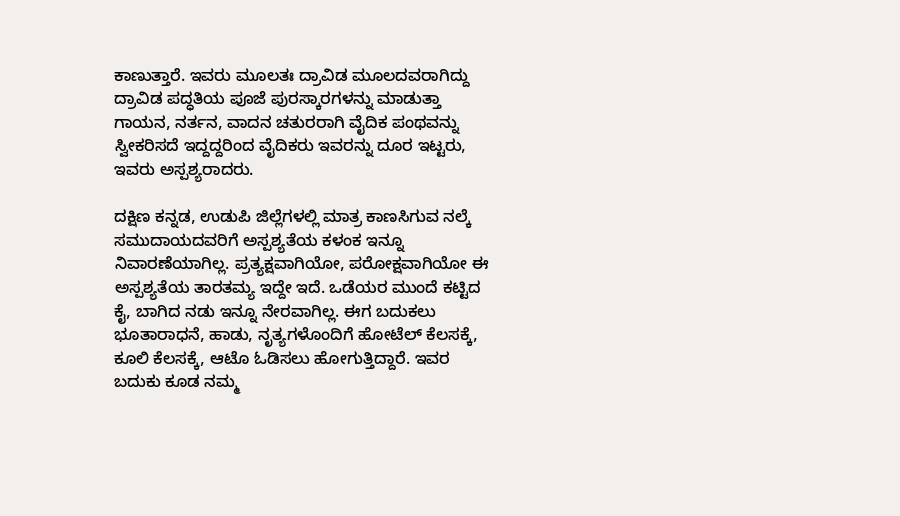ಕಾಣುತ್ತಾರೆ. ಇವರು ಮೂಲತಃ ದ್ರಾವಿಡ ಮೂಲದವರಾಗಿದ್ದು ದ್ರಾವಿಡ ಪದ್ಧತಿಯ ಪೂಜೆ ಪುರಸ್ಕಾರಗಳನ್ನು ಮಾಡುತ್ತಾ ಗಾಯನ, ನರ್ತನ, ವಾದನ ಚತುರರಾಗಿ ವೈದಿಕ ಪಂಥವನ್ನು ಸ್ವೀಕರಿಸದೆ ಇದ್ದದ್ದರಿಂದ ವೈದಿಕರು ಇವರನ್ನು ದೂರ ಇಟ್ಟರು, ಇವರು ಅಸ್ಪಶ್ಯರಾದರು.

ದಕ್ಷಿಣ ಕನ್ನಡ, ಉಡುಪಿ ಜಿಲ್ಲೆಗಳಲ್ಲಿ ಮಾತ್ರ ಕಾಣಸಿಗುವ ನಲ್ಕೆ ಸಮುದಾಯದವರಿಗೆ ಅಸ್ಪಶ್ಯತೆಯ ಕಳಂಕ ಇನ್ನೂ ನಿವಾರಣೆಯಾಗಿಲ್ಲ. ಪ್ರತ್ಯಕ್ಷವಾಗಿಯೋ, ಪರೋಕ್ಷವಾಗಿಯೋ ಈ ಅಸ್ಪಶ್ಯತೆಯ ತಾರತಮ್ಯ ಇದ್ದೇ ಇದೆ. ಒಡೆಯರ ಮುಂದೆ ಕಟ್ಟಿದ ಕೈ, ಬಾಗಿದ ನಡು ಇನ್ನೂ ನೇರವಾಗಿಲ್ಲ. ಈಗ ಬದುಕಲು ಭೂತಾರಾಧನೆ, ಹಾಡು, ನೃತ್ಯಗಳೊಂದಿಗೆ ಹೋಟೆಲ್ ಕೆಲಸಕ್ಕೆ, ಕೂಲಿ ಕೆಲಸಕ್ಕೆ, ಆಟೊ ಓಡಿಸಲು ಹೋಗುತ್ತಿದ್ದಾರೆ. ಇವರ ಬದುಕು ಕೂಡ ನಮ್ಮ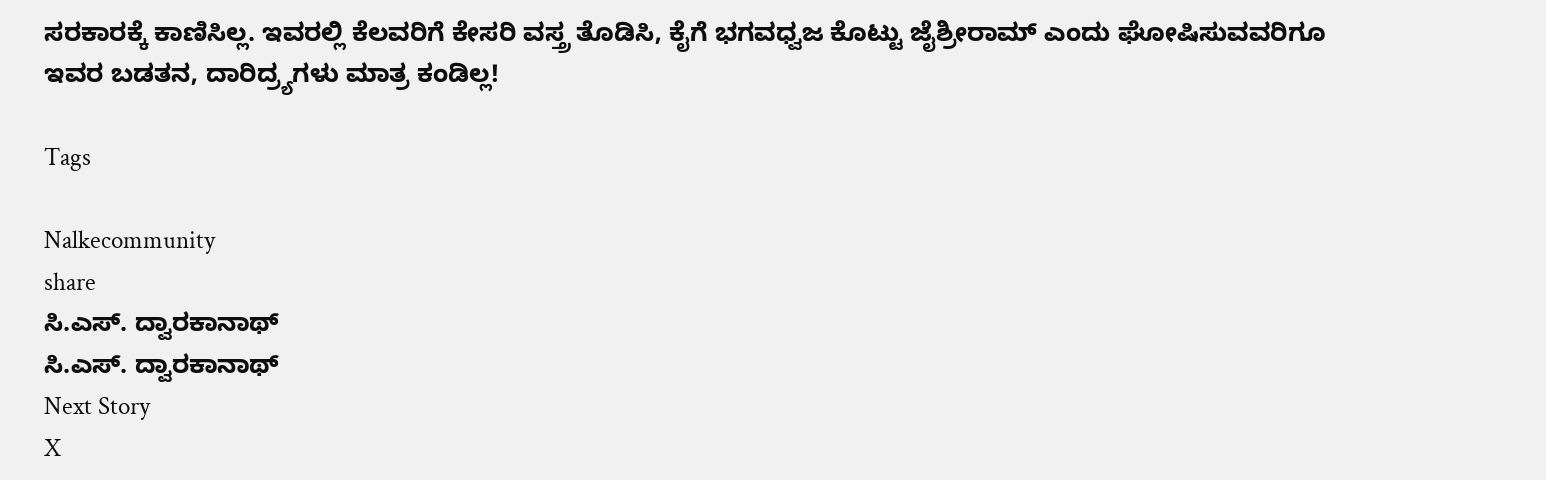ಸರಕಾರಕ್ಕೆ ಕಾಣಿಸಿಲ್ಲ. ಇವರಲ್ಲಿ ಕೆಲವರಿಗೆ ಕೇಸರಿ ವಸ್ತ್ರ ತೊಡಿಸಿ, ಕೈಗೆ ಭಗವಧ್ವಜ ಕೊಟ್ಟು ಜೈಶ್ರೀರಾಮ್ ಎಂದು ಘೋಷಿಸುವವರಿಗೂ ಇವರ ಬಡತನ, ದಾರಿದ್ರ್ಯಗಳು ಮಾತ್ರ ಕಂಡಿಲ್ಲ!

Tags

Nalkecommunity
share
ಸಿ.ಎಸ್. ದ್ವಾರಕಾನಾಥ್
ಸಿ.ಎಸ್. ದ್ವಾರಕಾನಾಥ್
Next Story
X